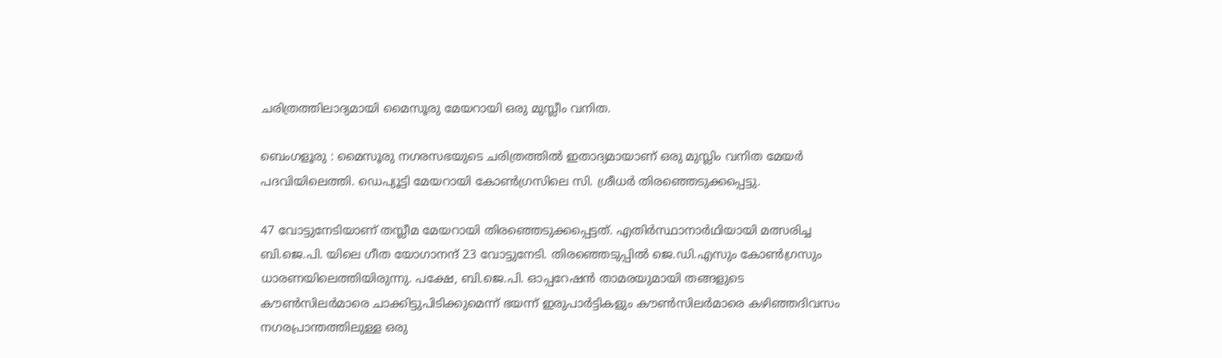ചരിത്രത്തിലാദ്യമായി മൈസൂരു മേയറായി ഒരു മുസ്ലീം വനിത.

ബെംഗളൂരു : മൈസൂരു നഗരസഭയുടെ ചരിത്രത്തിൽ ഇതാദ്യമായാണ് ഒരു മുസ്ലിം വനിത മേയർ പദവിയിലെത്തി. ഡെപ്യൂട്ടി മേയറായി കോൺഗ്രസിലെ സി. ശ്രീധർ തിരഞ്ഞെടുക്കപ്പെട്ടു.

47 വോട്ടുനേടിയാണ് തസ്ലീമ മേയറായി തിരഞ്ഞെടുക്കപ്പെട്ടത്. എതിർസ്ഥാനാർഥിയായി മത്സരിച്ച ബി.ജെ.പി. യിലെ ഗീത യോഗാനന്ദ് 23 വോട്ടുനേടി. തിരഞ്ഞെടുപ്പിൽ ജെ.ഡി.എസും കോൺഗ്രസും ധാരണയിലെത്തിയിരുന്നു. പക്ഷേ, ബി.ജെ.പി. ഓപ്പറേഷൻ താമരയുമായി തങ്ങളുടെ കൗൺസിലർമാരെ ചാക്കിട്ടുപിടിക്കുമെന്ന് ഭയന്ന് ഇരുപാർട്ടികളും കൗൺസിലർമാരെ കഴിഞ്ഞദിവസം നഗരപ്രാന്തത്തിലുള്ള ഒരു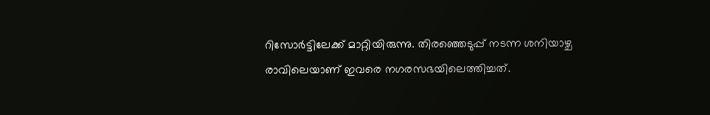റിസോർട്ടിലേക്ക് മാറ്റിയിരുന്നു. തിരഞ്ഞെടുപ്പ് നടന്ന ശനിയാഴ്ച രാവിലെയാണ് ഇവരെ നഗരസഭയിലെത്തിച്ചത്.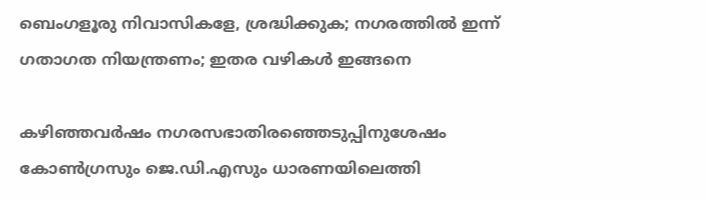ബെംഗളൂരു നിവാസികളേ, ശ്രദ്ധിക്കുക; നഗരത്തിൽ ഇന്ന് ഗതാഗത നിയന്ത്രണം; ഇതര വഴികൾ ഇങ്ങനെ

കഴിഞ്ഞവർഷം നഗരസഭാതിരഞ്ഞെടുപ്പിനുശേഷം കോൺഗ്രസും ജെ.ഡി.എസും ധാരണയിലെത്തി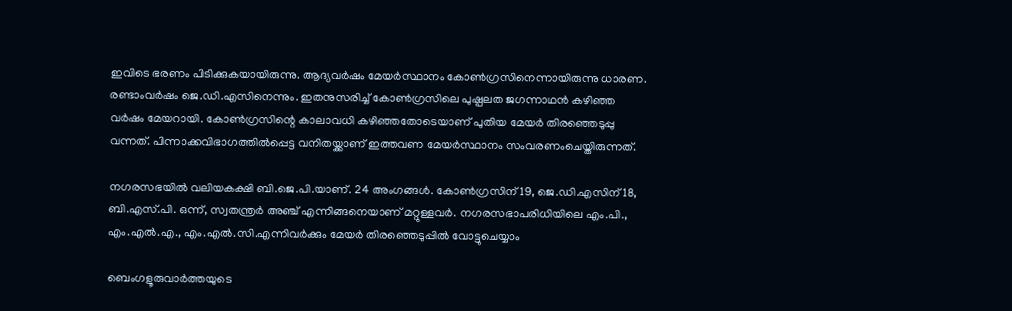ഇവിടെ ഭരണം പിടിക്കുകയായിരുന്നു. ആദ്യവർഷം മേയർസ്ഥാനം കോൺഗ്രസിനെന്നായിരുന്നു ധാരണ. രണ്ടാംവർഷം ജെ.ഡി.എസിനെന്നും. ഇതനുസരിച്ച് കോൺഗ്രസിലെ പുഷ്പലത ജഗന്നാഥൻ കഴിഞ്ഞ വർഷം മേയറായി. കോൺഗ്രസിന്റെ കാലാവധി കഴിഞ്ഞതോടെയാണ് പുതിയ മേയർ തിരഞ്ഞെടുപ്പു വന്നത്. പിന്നാക്കവിഭാഗത്തിൽപ്പെട്ട വനിതയ്ക്കാണ് ഇത്തവണ മേയർസ്ഥാനം സംവരണംചെയ്തിരുന്നത്.

നഗരസഭയിൽ വലിയകക്ഷി ബി.ജെ.പി.യാണ്. 24 അംഗങ്ങൾ. കോൺഗ്രസിന് 19, ജെ.ഡി.എസിന് 18, ബി.എസ്.പി. ഒന്ന്, സ്വതന്ത്രർ അഞ്ച് എന്നിങ്ങനെയാണ് മറ്റുള്ളവർ. നഗരസഭാപരിധിയിലെ എം.പി., എം.എൽ.എ., എം.എൽ.സി.എന്നിവർക്കും മേയർ തിരഞ്ഞെടുപ്പിൽ വോട്ടുചെയ്യാം

ബെംഗളൂരുവാർത്തയുടെ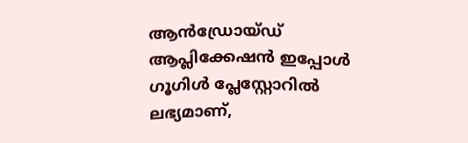ആൻഡ്രോയ്ഡ് ആപ്ലിക്കേഷൻ ഇപ്പോൾ ഗൂഗിൾ പ്ലേസ്റ്റോറിൽ ലഭ്യമാണ്,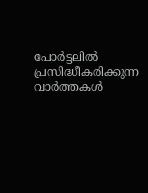പോർട്ടലിൽ പ്രസിദ്ധീകരിക്കുന്ന വാർത്തകൾ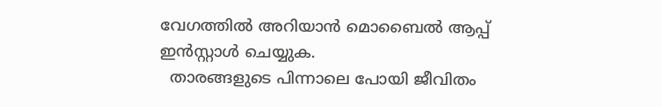വേഗത്തിൽ അറിയാൻ മൊബൈൽ ആപ്പ് ഇൻസ്റ്റാൾ ചെയ്യുക.
  താരങ്ങളുടെ പിന്നാലെ പോയി ജീവിതം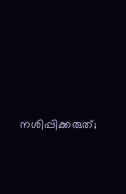നശിപ്പിക്കരുത്;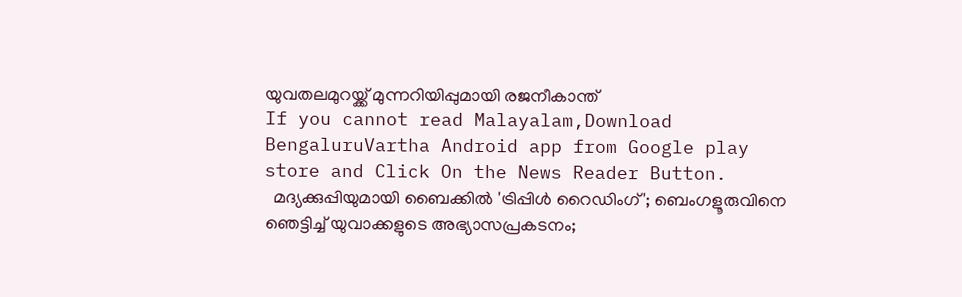യുവതലമുറയ്ക്ക് മുന്നറിയിപ്പുമായി രജനീകാന്ത്
If you cannot read Malayalam,Download BengaluruVartha Android app from Google play store and Click On the News Reader Button.
  മദ്യക്കുപ്പിയുമായി ബൈക്കിൽ 'ട്രിപ്പിൾ റൈഡിംഗ്'; ബെംഗളൂരുവിനെ ഞെട്ടിച്ച് യുവാക്കളുടെ അഭ്യാസപ്രകടനം;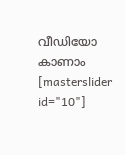വീഡിയോ കാണാം
[masterslider id="10"]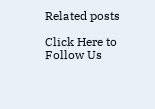Related posts

Click Here to Follow Us